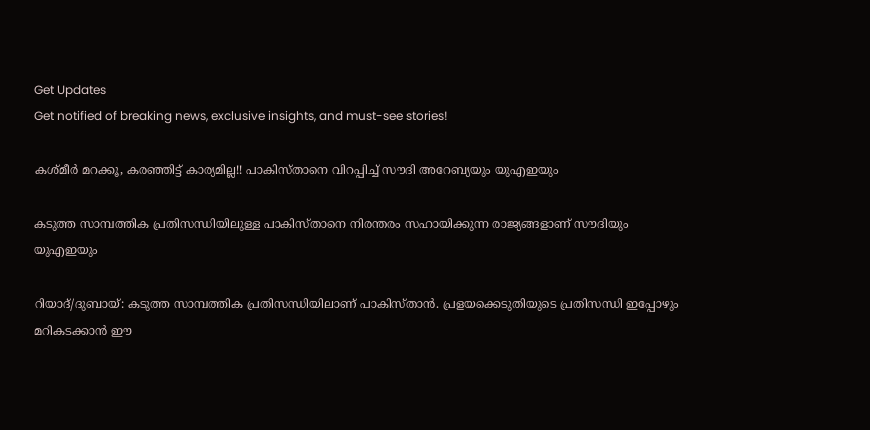Get Updates
Get notified of breaking news, exclusive insights, and must-see stories!

കശ്മീര്‍ മറക്കൂ, കരഞ്ഞിട്ട് കാര്യമില്ല!! പാകിസ്താനെ വിറപ്പിച്ച് സൗദി അറേബ്യയും യുഎഇയും

കടുത്ത സാമ്പത്തിക പ്രതിസന്ധിയിലുള്ള പാകിസ്താനെ നിരന്തരം സഹായിക്കുന്ന രാജ്യങ്ങളാണ് സൗദിയും യുഎഇയും

റിയാദ്/ദുബായ്: കടുത്ത സാമ്പത്തിക പ്രതിസന്ധിയിലാണ് പാകിസ്താന്‍. പ്രളയക്കെടുതിയുടെ പ്രതിസന്ധി ഇപ്പോഴും മറികടക്കാന്‍ ഈ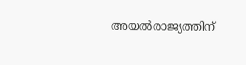അയല്‍രാജ്യത്തിന്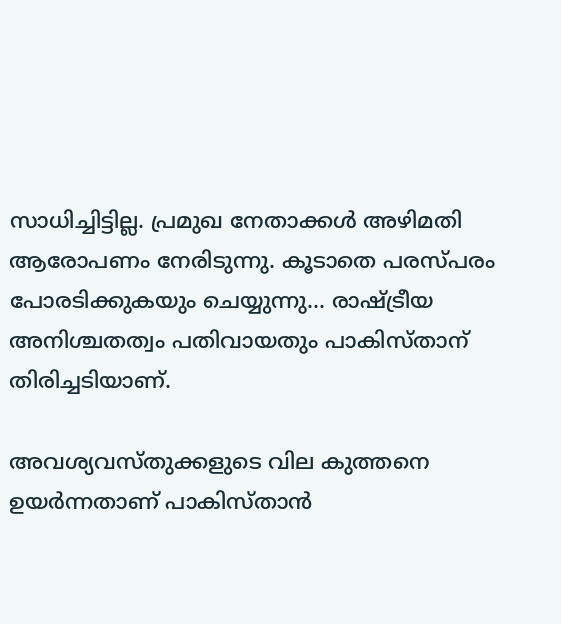സാധിച്ചിട്ടില്ല. പ്രമുഖ നേതാക്കള്‍ അഴിമതി ആരോപണം നേരിടുന്നു. കൂടാതെ പരസ്പരം പോരടിക്കുകയും ചെയ്യുന്നു... രാഷ്ട്രീയ അനിശ്ചതത്വം പതിവായതും പാകിസ്താന് തിരിച്ചടിയാണ്.

അവശ്യവസ്തുക്കളുടെ വില കുത്തനെ ഉയര്‍ന്നതാണ് പാകിസ്താന്‍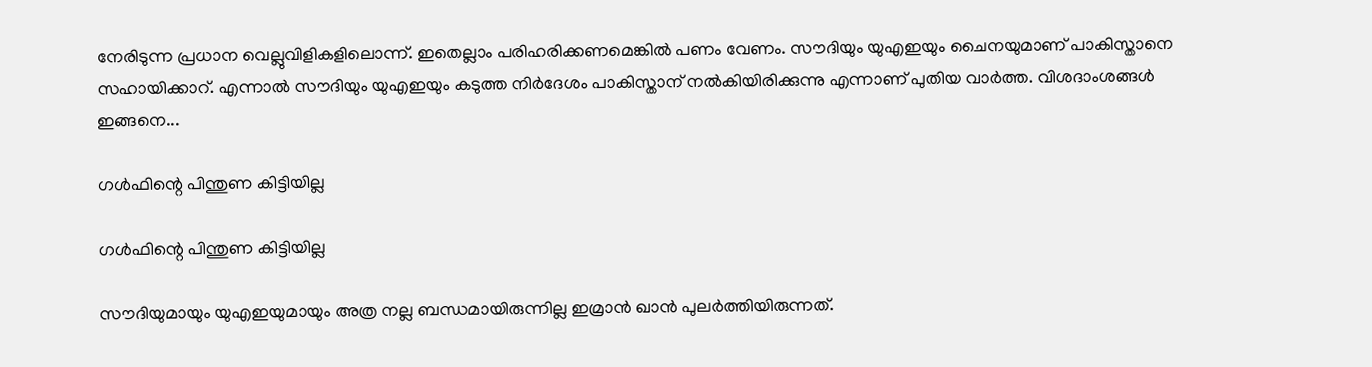നേരിടുന്ന പ്രധാന വെല്ലുവിളികളിലൊന്ന്. ഇതെല്ലാം പരിഹരിക്കണമെങ്കില്‍ പണം വേണം. സൗദിയും യുഎഇയും ചൈനയുമാണ് പാകിസ്താനെ സഹായിക്കാറ്. എന്നാല്‍ സൗദിയും യുഎഇയും കടുത്ത നിര്‍ദേശം പാകിസ്താന് നല്‍കിയിരിക്കുന്നു എന്നാണ് പുതിയ വാര്‍ത്ത. വിശദാംശങ്ങള്‍ ഇങ്ങനെ...

ഗള്‍ഫിന്റെ പിന്തുണ കിട്ടിയില്ല

ഗള്‍ഫിന്റെ പിന്തുണ കിട്ടിയില്ല

സൗദിയുമായും യുഎഇയുമായും അത്ര നല്ല ബന്ധമായിരുന്നില്ല ഇമ്രാന്‍ ഖാന്‍ പുലര്‍ത്തിയിരുന്നത്.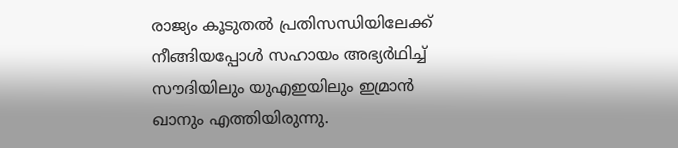രാജ്യം കൂടുതല്‍ പ്രതിസന്ധിയിലേക്ക് നീങ്ങിയപ്പോള്‍ സഹായം അഭ്യര്‍ഥിച്ച് സൗദിയിലും യുഎഇയിലും ഇമ്രാന്‍ ഖാനും എത്തിയിരുന്നു.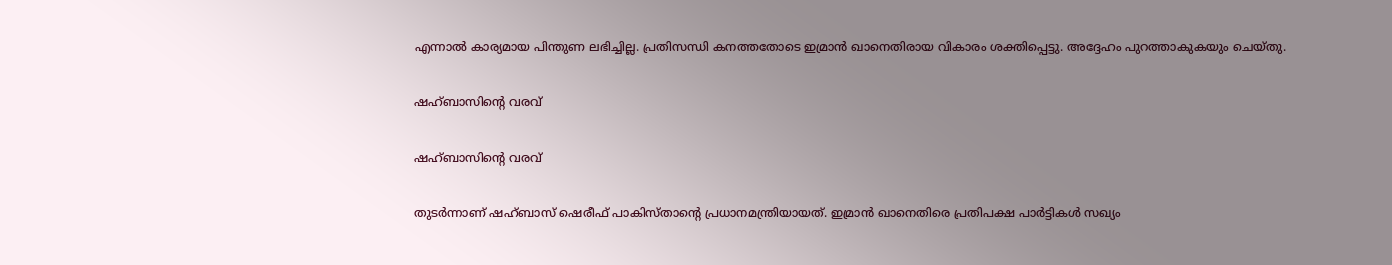എന്നാല്‍ കാര്യമായ പിന്തുണ ലഭിച്ചില്ല. പ്രതിസന്ധി കനത്തതോടെ ഇമ്രാന്‍ ഖാനെതിരായ വികാരം ശക്തിപ്പെട്ടു. അദ്ദേഹം പുറത്താകുകയും ചെയ്തു.

ഷഹ്ബാസിന്റെ വരവ്

ഷഹ്ബാസിന്റെ വരവ്

തുടര്‍ന്നാണ് ഷഹ്ബാസ് ഷെരീഫ് പാകിസ്താന്റെ പ്രധാനമന്ത്രിയായത്. ഇമ്രാന്‍ ഖാനെതിരെ പ്രതിപക്ഷ പാര്‍ട്ടികള്‍ സഖ്യം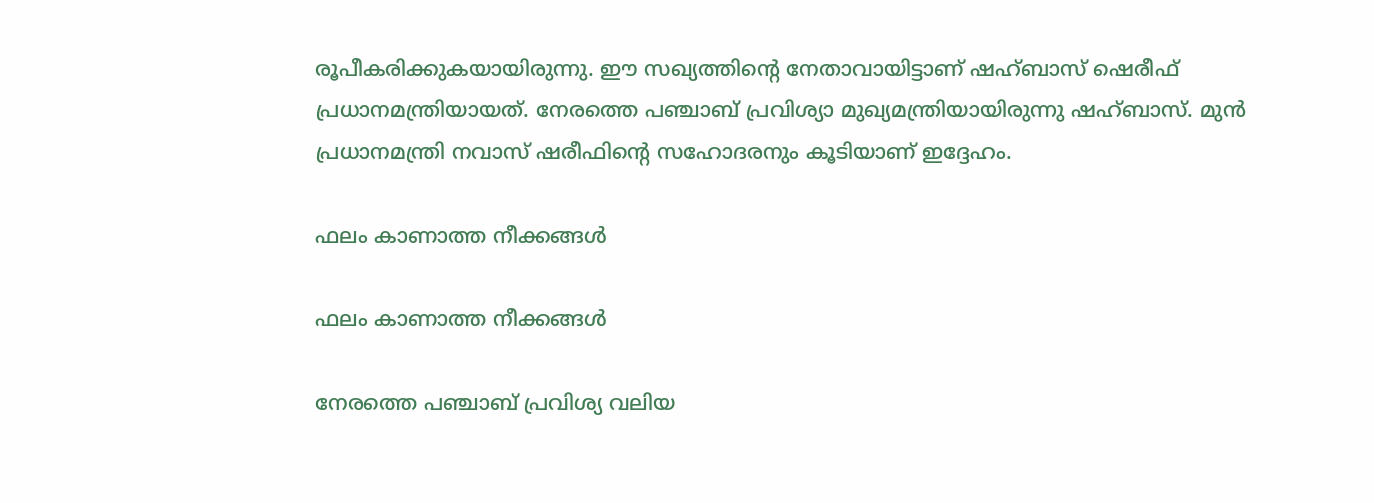രൂപീകരിക്കുകയായിരുന്നു. ഈ സഖ്യത്തിന്റെ നേതാവായിട്ടാണ് ഷഹ്ബാസ് ഷെരീഫ് പ്രധാനമന്ത്രിയായത്. നേരത്തെ പഞ്ചാബ് പ്രവിശ്യാ മുഖ്യമന്ത്രിയായിരുന്നു ഷഹ്ബാസ്. മുന്‍ പ്രധാനമന്ത്രി നവാസ് ഷരീഫിന്റെ സഹോദരനും കൂടിയാണ് ഇദ്ദേഹം.

ഫലം കാണാത്ത നീക്കങ്ങള്‍

ഫലം കാണാത്ത നീക്കങ്ങള്‍

നേരത്തെ പഞ്ചാബ് പ്രവിശ്യ വലിയ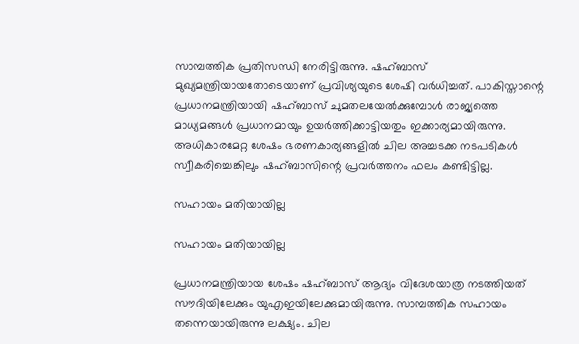സാമ്പത്തിക പ്രതിസന്ധി നേരിട്ടിരുന്നു. ഷഹ്ബാസ് മുഖ്യമന്ത്രിയായതോടെയാണ് പ്രവിശ്യയുടെ ശേഷി വര്‍ധിച്ചത്. പാകിസ്താന്റെ പ്രധാനമന്ത്രിയായി ഷഹ്ബാസ് ചുമതലയേല്‍ക്കുമ്പോള്‍ രാജ്യത്തെ മാധ്യമങ്ങള്‍ പ്രധാനമായും ഉയര്‍ത്തിക്കാട്ടിയതും ഇക്കാര്യമായിരുന്നു. അധികാരമേറ്റ ശേഷം ഭരണകാര്യങ്ങളില്‍ ചില അച്ചടക്ക നടപടികള്‍ സ്വീകരിച്ചെങ്കിലും ഷഹ്ബാസിന്റെ പ്രവര്‍ത്തനം ഫലം കണ്ടിട്ടില്ല.

സഹായം മതിയായില്ല

സഹായം മതിയായില്ല

പ്രധാനമന്ത്രിയായ ശേഷം ഷഹ്ബാസ് ആദ്യം വിദേശയാത്ര നടത്തിയത് സൗദിയിലേക്കും യുഎഇയിലേക്കുമായിരുന്നു. സാമ്പത്തിക സഹായം തന്നെയായിരുന്നു ലക്ഷ്യം. ചില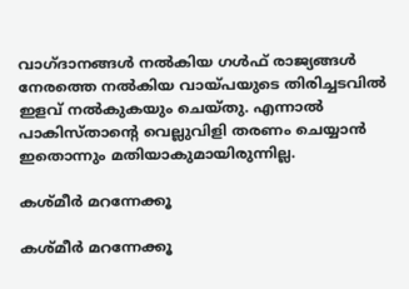വാഗ്ദാനങ്ങള്‍ നല്‍കിയ ഗള്‍ഫ് രാജ്യങ്ങള്‍ നേരത്തെ നല്‍കിയ വായ്പയുടെ തിരിച്ചടവില്‍ ഇളവ് നല്‍കുകയും ചെയ്തു. എന്നാല്‍ പാകിസ്താന്റെ വെല്ലുവിളി തരണം ചെയ്യാന്‍ ഇതൊന്നും മതിയാകുമായിരുന്നില്ല.

കശ്മീര്‍ മറന്നേക്കൂ

കശ്മീര്‍ മറന്നേക്കൂ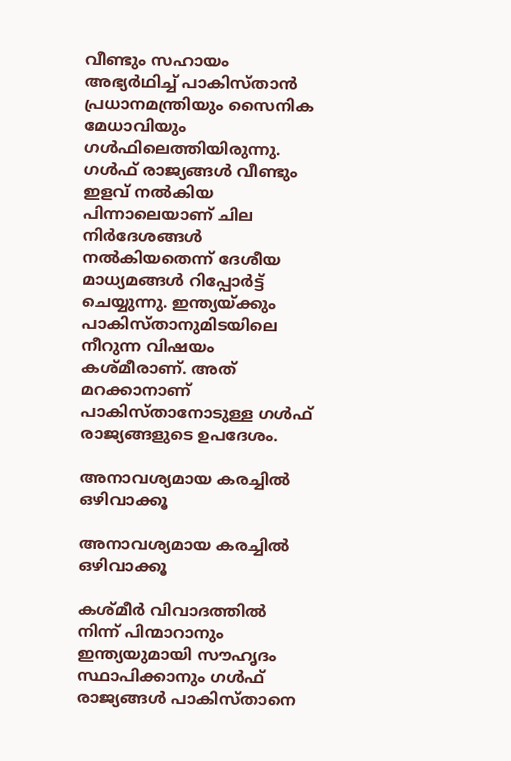വീണ്ടും സഹായം അഭ്യര്‍ഥിച്ച് പാകിസ്താന്‍ പ്രധാനമന്ത്രിയും സൈനിക മേധാവിയും ഗള്‍ഫിലെത്തിയിരുന്നു. ഗള്‍ഫ് രാജ്യങ്ങള്‍ വീണ്ടും ഇളവ് നല്‍കിയ പിന്നാലെയാണ് ചില നിര്‍ദേശങ്ങള്‍ നല്‍കിയതെന്ന് ദേശീയ മാധ്യമങ്ങള്‍ റിപ്പോര്‍ട്ട് ചെയ്യുന്നു. ഇന്ത്യയ്ക്കും പാകിസ്താനുമിടയിലെ നീറുന്ന വിഷയം കശ്മീരാണ്. അത് മറക്കാനാണ് പാകിസ്താനോടുള്ള ഗള്‍ഫ് രാജ്യങ്ങളുടെ ഉപദേശം.

അനാവശ്യമായ കരച്ചില്‍ ഒഴിവാക്കൂ

അനാവശ്യമായ കരച്ചില്‍ ഒഴിവാക്കൂ

കശ്മീര്‍ വിവാദത്തില്‍ നിന്ന് പിന്മാറാനും ഇന്ത്യയുമായി സൗഹൃദം സ്ഥാപിക്കാനും ഗള്‍ഫ് രാജ്യങ്ങള്‍ പാകിസ്താനെ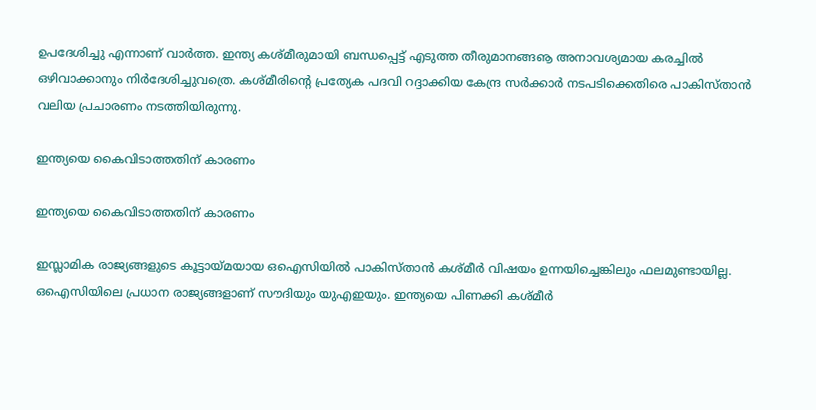ഉപദേശിച്ചു എന്നാണ് വാര്‍ത്ത. ഇന്ത്യ കശ്മീരുമായി ബന്ധപ്പെട്ട് എടുത്ത തീരുമാനങ്ങൡ അനാവശ്യമായ കരച്ചില്‍ ഒഴിവാക്കാനും നിര്‍ദേശിച്ചുവത്രെ. കശ്മീരിന്റെ പ്രത്യേക പദവി റദ്ദാക്കിയ കേന്ദ്ര സര്‍ക്കാര്‍ നടപടിക്കെതിരെ പാകിസ്താന്‍ വലിയ പ്രചാരണം നടത്തിയിരുന്നു.

ഇന്ത്യയെ കൈവിടാത്തതിന് കാരണം

ഇന്ത്യയെ കൈവിടാത്തതിന് കാരണം

ഇസ്ലാമിക രാജ്യങ്ങളുടെ കൂട്ടായ്മയായ ഒഐസിയില്‍ പാകിസ്താന്‍ കശ്മീര്‍ വിഷയം ഉന്നയിച്ചെങ്കിലും ഫലമുണ്ടായില്ല. ഒഐസിയിലെ പ്രധാന രാജ്യങ്ങളാണ് സൗദിയും യുഎഇയും. ഇന്ത്യയെ പിണക്കി കശ്മീര്‍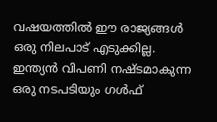വഷയത്തില്‍ ഈ രാജ്യങ്ങള്‍ ഒരു നിലപാട് എടുക്കില്ല. ഇന്ത്യന്‍ വിപണി നഷ്ടമാകുന്ന ഒരു നടപടിയും ഗള്‍ഫ്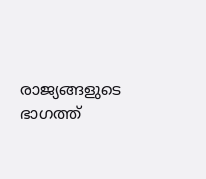രാജ്യങ്ങളുടെ ഭാഗത്ത്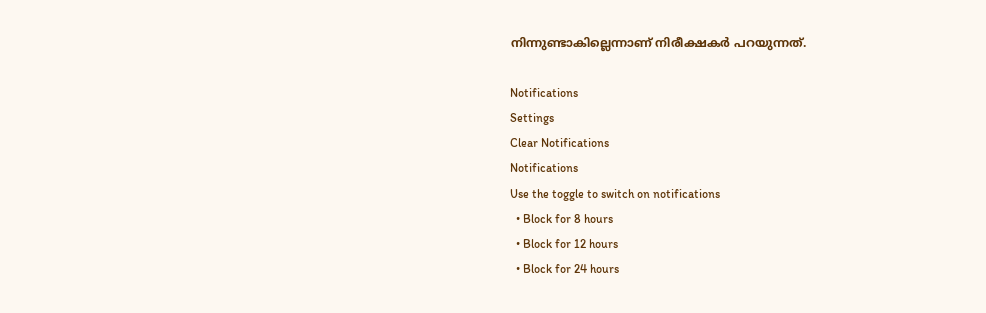നിന്നുണ്ടാകില്ലെന്നാണ് നിരീക്ഷകര്‍ പറയുന്നത്.

Notifications
Settings
Clear Notifications
Notifications
Use the toggle to switch on notifications
  • Block for 8 hours
  • Block for 12 hours
  • Block for 24 hours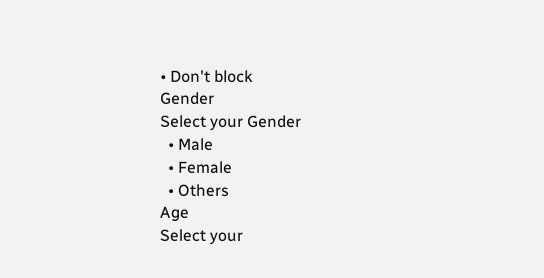• Don't block
Gender
Select your Gender
  • Male
  • Female
  • Others
Age
Select your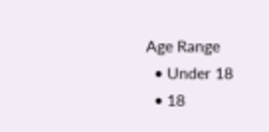Age Range
  • Under 18
  • 18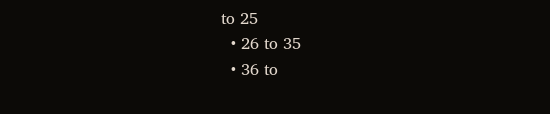to 25
  • 26 to 35
  • 36 to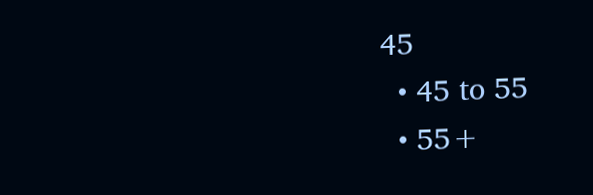45
  • 45 to 55
  • 55+